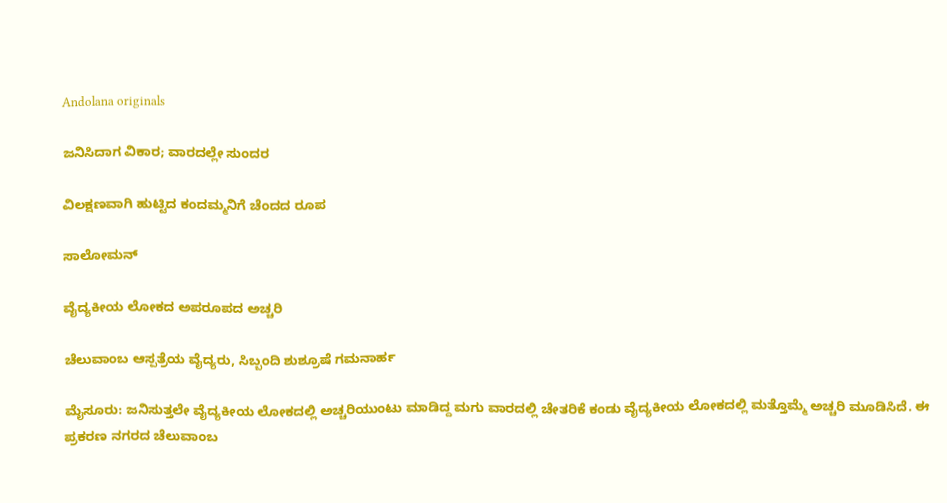Andolana originals

ಜನಿಸಿದಾಗ ವಿಕಾರ; ವಾರದಲ್ಲೇ ಸುಂದರ

ವಿಲಕ್ಷಣವಾಗಿ ಹುಟ್ಟಿದ ಕಂದಮ್ಮನಿಗೆ ಚೆಂದದ ರೂಪ

ಸಾಲೋಮನ್

ವೈದ್ಯಕೀಯ ಲೋಕದ ಅಪರೂಪದ ಅಚ್ಚರಿ

ಚೆಲುವಾಂಬ ಆಸ್ಪತ್ರೆಯ ವೈದ್ಯರು, ಸಿಬ್ಬಂದಿ ಶುಶ್ರೂಷೆ ಗಮನಾರ್ಹ

ಮೈಸೂರು: ಜನಿಸುತ್ತಲೇ ವೈದ್ಯಕೀಯ ಲೋಕದಲ್ಲಿ ಅಚ್ಚರಿಯುಂಟು ಮಾಡಿದ್ದ ಮಗು ವಾರದಲ್ಲಿ ಚೇತರಿಕೆ ಕಂಡು ವೈದ್ಯಕೀಯ ಲೋಕದಲ್ಲಿ ಮತ್ತೊಮ್ಮೆ ಅಚ್ಚರಿ ಮೂಡಿಸಿದೆ. ಈ ಪ್ರಕರಣ ನಗರದ ಚೆಲುವಾಂಬ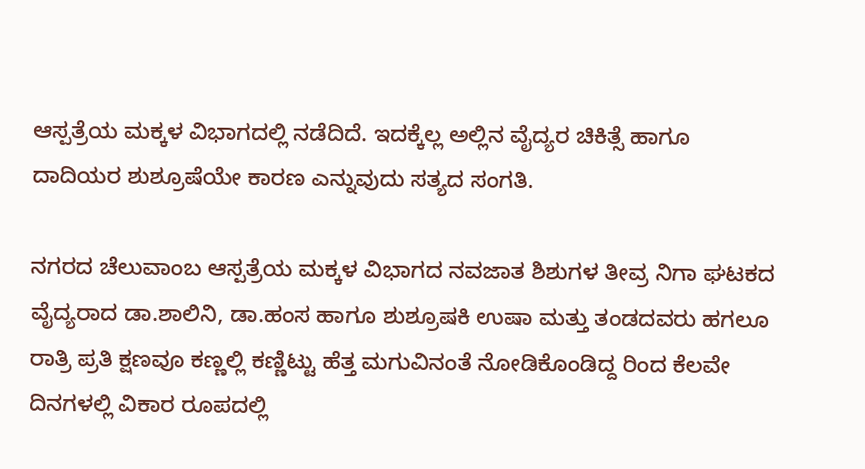ಆಸ್ಪತ್ರೆಯ ಮಕ್ಕಳ ವಿಭಾಗದಲ್ಲಿ ನಡೆದಿದೆ. ಇದಕ್ಕೆಲ್ಲ ಅಲ್ಲಿನ ವೈದ್ಯರ ಚಿಕಿತ್ಸೆ ಹಾಗೂ ದಾದಿಯರ ಶುಶ್ರೂಷೆಯೇ ಕಾರಣ ಎನ್ನುವುದು ಸತ್ಯದ ಸಂಗತಿ.

ನಗರದ ಚೆಲುವಾಂಬ ಆಸ್ಪತ್ರೆಯ ಮಕ್ಕಳ ವಿಭಾಗದ ನವಜಾತ ಶಿಶುಗಳ ತೀವ್ರ ನಿಗಾ ಘಟಕದ ವೈದ್ಯರಾದ ಡಾ.ಶಾಲಿನಿ, ಡಾ.ಹಂಸ ಹಾಗೂ ಶುಶ್ರೂಷಕಿ ಉಷಾ ಮತ್ತು ತಂಡದವರು ಹಗಲೂ ರಾತ್ರಿ ಪ್ರತಿ ಕ್ಷಣವೂ ಕಣ್ಣಲ್ಲಿ ಕಣ್ಣಿಟ್ಟು ಹೆತ್ತ ಮಗುವಿನಂತೆ ನೋಡಿಕೊಂಡಿದ್ದ ರಿಂದ ಕೆಲವೇ ದಿನಗಳಲ್ಲಿ ವಿಕಾರ ರೂಪದಲ್ಲಿ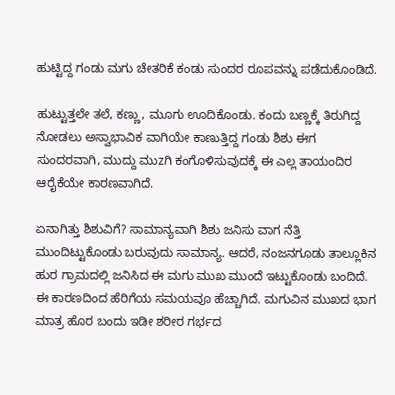ಹುಟ್ಟಿದ್ದ ಗಂಡು ಮಗು ಚೇತರಿಕೆ ಕಂಡು ಸುಂದರ ರೂಪವನ್ನು ಪಡೆದುಕೊಂಡಿದೆ.

ಹುಟ್ಟುತ್ತಲೇ ತಲೆ, ಕಣ್ಣು, ಮೂಗು ಊದಿಕೊಂಡು. ಕಂದು ಬಣ್ಣಕ್ಕೆ ತಿರುಗಿದ್ದ ನೋಡಲು ಅಸ್ವಾಭಾವಿಕ ವಾಗಿಯೇ ಕಾಣುತ್ತಿದ್ದ ಗಂಡು ಶಿಶು ಈಗ ಸುಂದರವಾಗಿ, ಮುದ್ದು ಮುzಗಿ ಕಂಗೊಳಿಸುವುದಕ್ಕೆ ಈ ಎಲ್ಲ ತಾಯಂದಿರ ಆರೈಕೆಯೇ ಕಾರಣವಾಗಿದೆ.

ಏನಾಗಿತ್ತು ಶಿಶುವಿಗೆ? ಸಾಮಾನ್ಯವಾಗಿ ಶಿಶು ಜನಿಸು ವಾಗ ನೆತ್ತಿ ಮುಂದಿಟ್ಟುಕೊಂಡು ಬರುವುದು ಸಾಮಾನ್ಯ. ಆದರೆ, ನಂಜನಗೂಡು ತಾಲ್ಲೂಕಿನ ಹುರ ಗ್ರಾಮದಲ್ಲಿ ಜನಿಸಿದ ಈ ಮಗು ಮುಖ ಮುಂದೆ ಇಟ್ಟುಕೊಂಡು ಬಂದಿದೆ. ಈ ಕಾರಣದಿಂದ ಹೆರಿಗೆಯ ಸಮಯವೂ ಹೆಚ್ಚಾಗಿದೆ. ಮಗುವಿನ ಮುಖದ ಭಾಗ ಮಾತ್ರ ಹೊರ ಬಂದು ಇಡೀ ಶರೀರ ಗರ್ಭದ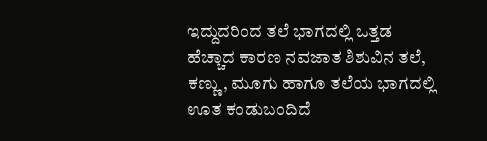ಇದ್ದುದರಿಂದ ತಲೆ ಭಾಗದಲ್ಲಿ ಒತ್ತಡ ಹೆಚ್ಚಾದ ಕಾರಣ ನವಜಾತ ಶಿಶುವಿನ ತಲೆ, ಕಣ್ಣು, ಮೂಗು ಹಾಗೂ ತಲೆಯ ಭಾಗದಲ್ಲಿ ಊತ ಕಂಡುಬಂದಿದೆ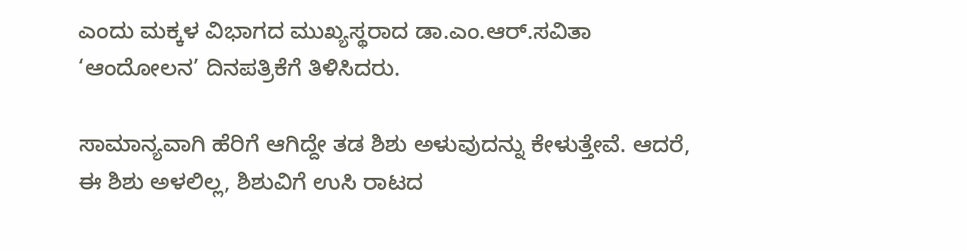ಎಂದು ಮಕ್ಕಳ ವಿಭಾಗದ ಮುಖ್ಯಸ್ಥರಾದ ಡಾ.ಎಂ.ಆರ್.ಸವಿತಾ ‘ಆಂದೋಲನ’ ದಿನಪತ್ರಿಕೆಗೆ ತಿಳಿಸಿದರು.

ಸಾಮಾನ್ಯವಾಗಿ ಹೆರಿಗೆ ಆಗಿದ್ದೇ ತಡ ಶಿಶು ಅಳುವುದನ್ನು ಕೇಳುತ್ತೇವೆ. ಆದರೆ, ಈ ಶಿಶು ಅಳಲಿಲ್ಲ, ಶಿಶುವಿಗೆ ಉಸಿ ರಾಟದ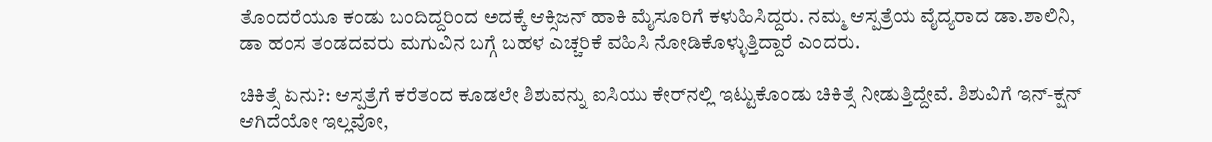ತೊಂದರೆಯೂ ಕಂಡು ಬಂದಿದ್ದರಿಂದ ಅದಕ್ಕೆ ಆಕ್ಸಿಜನ್ ಹಾಕಿ ಮೈಸೂರಿಗೆ ಕಳುಹಿಸಿದ್ದರು. ನಮ್ಮ ಆಸ್ಪತ್ರೆಯ ವೈದ್ಯರಾದ ಡಾ.ಶಾಲಿನಿ, ಡಾ ಹಂಸ ತಂಡದವರು ಮಗುವಿನ ಬಗ್ಗೆ ಬಹಳ ಎಚ್ಚರಿಕೆ ವಹಿಸಿ ನೋಡಿಕೊಳ್ಳುತ್ತಿದ್ದಾರೆ ಎಂದರು.

ಚಿಕಿತ್ಸೆ ಏನು?: ಆಸ್ಪತ್ರೆಗೆ ಕರೆತಂದ ಕೂಡಲೇ ಶಿಶುವನ್ನು ಐಸಿಯು ಕೇರ್‌ನಲ್ಲಿ ಇಟ್ಟುಕೊಂಡು ಚಿಕಿತ್ಸೆ ನೀಡುತ್ತಿದ್ದೇವೆ. ಶಿಶುವಿಗೆ ಇನ್-ಕ್ಷನ್ ಆಗಿದೆಯೋ ಇಲ್ಲವೋ,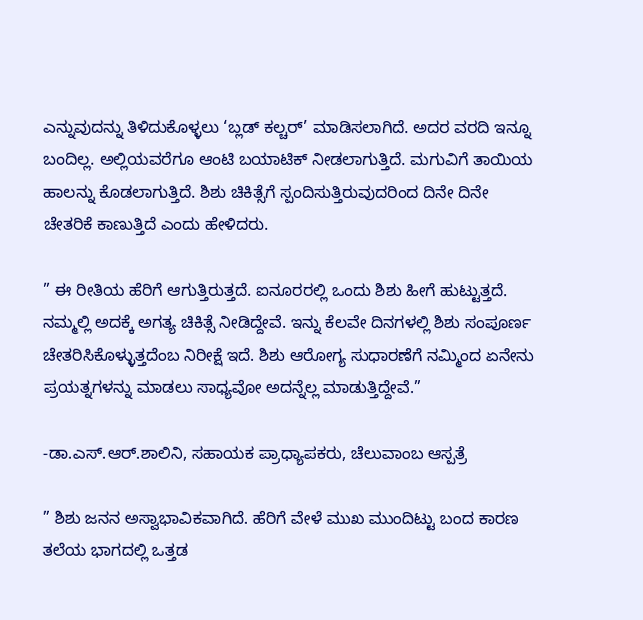ಎನ್ನುವುದನ್ನು ತಿಳಿದುಕೊಳ್ಳಲು ‘ಬ್ಲಡ್ ಕಲ್ಚರ್’ ಮಾಡಿಸಲಾಗಿದೆ. ಅದರ ವರದಿ ಇನ್ನೂ ಬಂದಿಲ್ಲ. ಅಲ್ಲಿಯವರೆಗೂ ಆಂಟಿ ಬಯಾಟಿಕ್ ನೀಡಲಾಗುತ್ತಿದೆ. ಮಗುವಿಗೆ ತಾಯಿಯ ಹಾಲನ್ನು ಕೊಡಲಾಗುತ್ತಿದೆ. ಶಿಶು ಚಿಕಿತ್ಸೆಗೆ ಸ್ಪಂದಿಸುತ್ತಿರುವುದರಿಂದ ದಿನೇ ದಿನೇ ಚೇತರಿಕೆ ಕಾಣುತ್ತಿದೆ ಎಂದು ಹೇಳಿದರು.

” ಈ ರೀತಿಯ ಹೆರಿಗೆ ಆಗುತ್ತಿರುತ್ತದೆ. ಐನೂರರಲ್ಲಿ ಒಂದು ಶಿಶು ಹೀಗೆ ಹುಟ್ಟುತ್ತದೆ. ನಮ್ಮಲ್ಲಿ ಅದಕ್ಕೆ ಅಗತ್ಯ ಚಿಕಿತ್ಸೆ ನೀಡಿದ್ದೇವೆ. ಇನ್ನು ಕೆಲವೇ ದಿನಗಳಲ್ಲಿ ಶಿಶು ಸಂಪೂರ್ಣ ಚೇತರಿಸಿಕೊಳ್ಳುತ್ತದೆಂಬ ನಿರೀಕ್ಷೆ ಇದೆ. ಶಿಶು ಆರೋಗ್ಯ ಸುಧಾರಣೆಗೆ ನಮ್ಮಿಂದ ಏನೇನು ಪ್ರಯತ್ನಗಳನ್ನು ಮಾಡಲು ಸಾಧ್ಯವೋ ಅದನ್ನೆಲ್ಲ ಮಾಡುತ್ತಿದ್ದೇವೆ.”

-ಡಾ.ಎಸ್.ಆರ್.ಶಾಲಿನಿ, ಸಹಾಯಕ ಪ್ರಾಧ್ಯಾಪಕರು, ಚೆಲುವಾಂಬ ಆಸ್ಪತ್ರೆ

” ಶಿಶು ಜನನ ಅಸ್ವಾಭಾವಿಕವಾಗಿದೆ. ಹೆರಿಗೆ ವೇಳೆ ಮುಖ ಮುಂದಿಟ್ಟು ಬಂದ ಕಾರಣ ತಲೆಯ ಭಾಗದಲ್ಲಿ ಒತ್ತಡ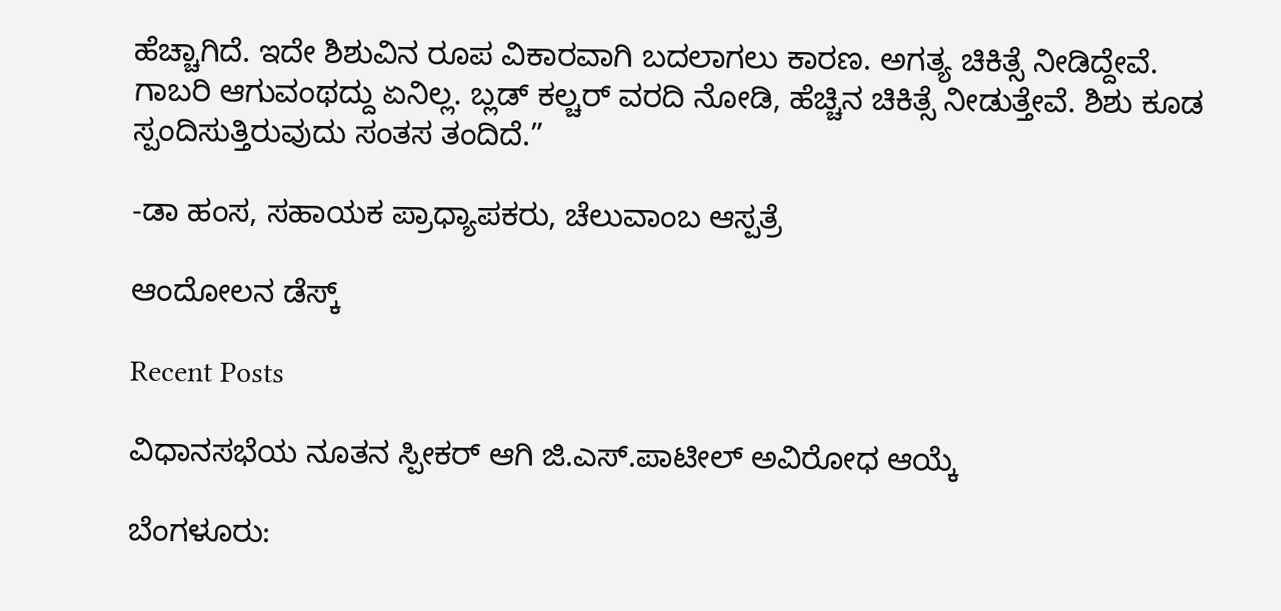ಹೆಚ್ಚಾಗಿದೆ. ಇದೇ ಶಿಶುವಿನ ರೂಪ ವಿಕಾರವಾಗಿ ಬದಲಾಗಲು ಕಾರಣ. ಅಗತ್ಯ ಚಿಕಿತ್ಸೆ ನೀಡಿದ್ದೇವೆ. ಗಾಬರಿ ಆಗುವಂಥದ್ದು ಏನಿಲ್ಲ. ಬ್ಲಡ್ ಕಲ್ಚರ್ ವರದಿ ನೋಡಿ, ಹೆಚ್ಚಿನ ಚಿಕಿತ್ಸೆ ನೀಡುತ್ತೇವೆ. ಶಿಶು ಕೂಡ ಸ್ಪಂದಿಸುತ್ತಿರುವುದು ಸಂತಸ ತಂದಿದೆ.”

-ಡಾ ಹಂಸ, ಸಹಾಯಕ ಪ್ರಾಧ್ಯಾಪಕರು, ಚೆಲುವಾಂಬ ಆಸ್ಪತ್ರೆ

ಆಂದೋಲನ ಡೆಸ್ಕ್

Recent Posts

ವಿಧಾನಸಭೆಯ ನೂತನ ಸ್ಪೀಕರ್‌ ಆಗಿ ಜಿ.ಎಸ್.ಪಾಟೀಲ್‌ ಅವಿರೋಧ ಆಯ್ಕೆ

ಬೆಂಗಳೂರು: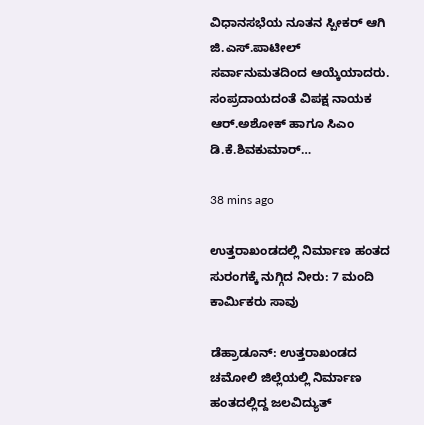ವಿಧಾನಸಭೆಯ ನೂತನ ಸ್ಪೀಕರ್‌ ಆಗಿ ಜಿ.ಎಸ್.ಪಾಟೀಲ್‌ ಸರ್ವಾನುಮತದಿಂದ ಆಯ್ಕೆಯಾದರು. ಸಂಪ್ರದಾಯದಂತೆ ವಿಪಕ್ಷ ನಾಯಕ ಆರ್.ಅಶೋಕ್‌ ಹಾಗೂ ಸಿಎಂ ಡಿ.ಕೆ.ಶಿವಕುಮಾರ್‌…

38 mins ago

ಉತ್ತರಾಖಂಡದಲ್ಲಿ ನಿರ್ಮಾಣ ಹಂತದ ಸುರಂಗಕ್ಕೆ ನುಗ್ಗಿದ ನೀರು: 7 ಮಂದಿ ಕಾರ್ಮಿಕರು ಸಾವು

ಡೆಹ್ರಾಡೂನ್: ಉತ್ತರಾಖಂಡದ ಚಮೋಲಿ ಜಿಲ್ಲೆಯಲ್ಲಿ ನಿರ್ಮಾಣ ಹಂತದಲ್ಲಿದ್ದ ಜಲವಿದ್ಯುತ್‌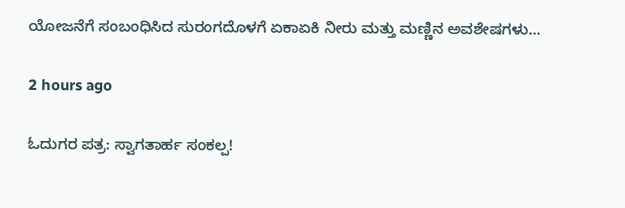ಯೋಜನೆಗೆ ಸಂಬಂಧಿಸಿದ ಸುರಂಗದೊಳಗೆ ಏಕಾಏಕಿ ನೀರು ಮತ್ತು ಮಣ್ಣಿನ ಅವಶೇಷಗಳು…

2 hours ago

ಓದುಗರ ಪತ್ರ: ಸ್ವಾಗತಾರ್ಹ ಸಂಕಲ್ಪ!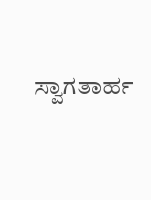ಸ್ವಾಗತಾರ್ಹ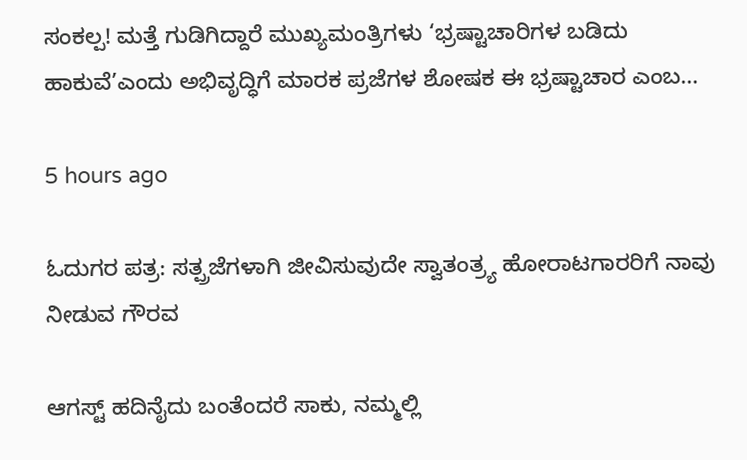ಸಂಕಲ್ಪ! ಮತ್ತೆ ಗುಡಿಗಿದ್ದಾರೆ ಮುಖ್ಯಮಂತ್ರಿಗಳು ‘ಭ್ರಷ್ಟಾಚಾರಿಗಳ ಬಡಿದು ಹಾಕುವೆ’ಎಂದು ಅಭಿವೃದ್ಧಿಗೆ ಮಾರಕ ಪ್ರಜೆಗಳ ಶೋಷಕ ಈ ಭ್ರಷ್ಟಾಚಾರ ಎಂಬ…

5 hours ago

ಓದುಗರ ಪತ್ರ: ಸತ್ಪ್ರಜೆಗಳಾಗಿ ಜೀವಿಸುವುದೇ ಸ್ವಾತಂತ್ರ್ಯ ಹೋರಾಟಗಾರರಿಗೆ ನಾವು ನೀಡುವ ಗೌರವ

ಆಗಸ್ಟ್ ಹದಿನೈದು ಬಂತೆಂದರೆ ಸಾಕು, ನಮ್ಮಲ್ಲಿ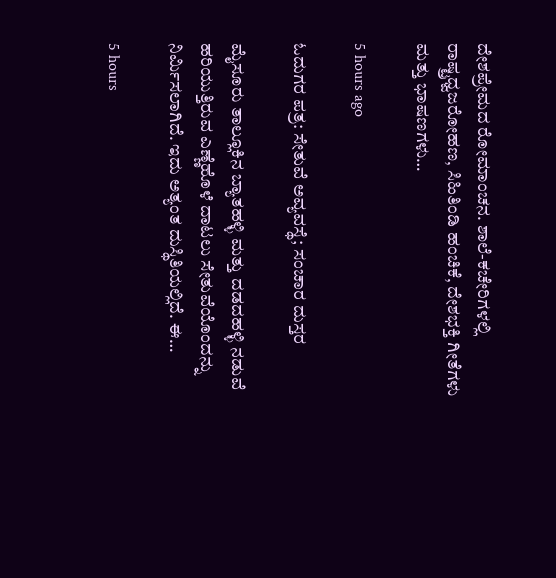ದೇಶಪ್ರೇಮದ ರೋಮಾಂಚನ. ಶಾಲೆ-ಕಚೇರಿಗಳಲ್ಲಿ ರಾಷ್ಟ್ರಧ್ವಜರೋಹಣ, ಸಿಹಿತಿಂಡಿ ಹಂಚಿಕೆ, ದೇಶಭಕ್ತಿ ಗೀತೆಗಳು ಮತ್ತು ಭಾಷಣಗಳು…

5 hours ago

ಓದುಗರ ಪತ್ರ: ಸೇತುವೆ ಅವ್ಯವಸ್ಥೆ; ಸಂಚಾರ ದುಸ್ತರ

ಮೈಸೂರು ತಾಲ್ಲೂಕಿನ ಬ್ಯಾತಹಳ್ಳಿ ಮತ್ತು ದಡದಹಳ್ಳಿ ನಡುವೆ ಹರಿಯುತ್ತಿರುವ ಎಣ್ಣೆಹೊಳೆ ದಾಟಲು ಸೇತುವೆಯೊಂದನ್ನು ನಿರ್ಮಿಸಲಾಗಿದೆ. ಇದು ಅತ್ಯಂತ ದುಸ್ಥಿತಿಯಲ್ಲಿದೆ. ಈ…

5 hours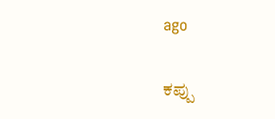ago

ಕಪ್ಪು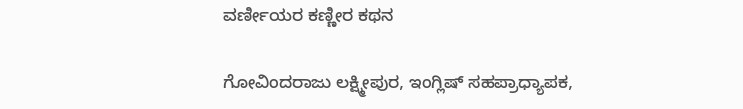ವರ್ಣೀಯರ ಕಣ್ಣೀರ ಕಥನ

ಗೋವಿಂದರಾಜು ಲಕ್ಷ್ಮೀಪುರ, ಇಂಗ್ಲಿಷ್ ಸಹಪ್ರಾಧ್ಯಾಪಕ,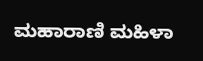ಮಹಾರಾಣಿ ಮಹಿಳಾ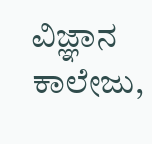ವಿಜ್ಞಾನ ಕಾಲೇಜು,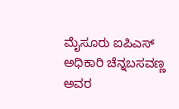ಮೈಸೂರು ಐಪಿಎಸ್ ಅಧಿಕಾರಿ ಚೆನ್ನಬಸವಣ್ಣ ಅವರ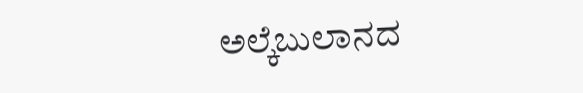ಅಲ್ಕೆಬುಲಾನದ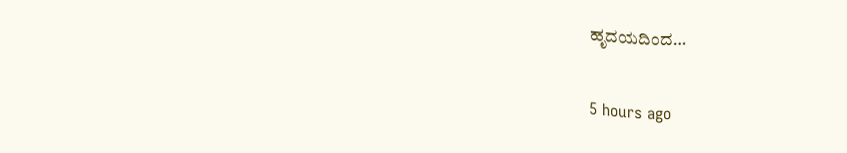ಹೃದಯದಿಂದ…

5 hours ago